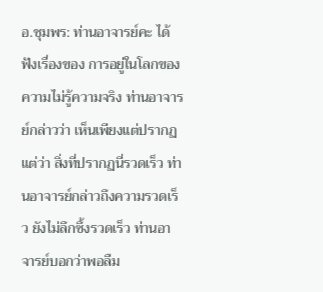อ.ชุมพร: ท่านอาจารย์คะ ได้ฟังเรื่องของ การอยู่ในโลกของความไม่รู้ความจริง ท่านอาจารย์กล่าวว่า เห็นเพียงแต่ปรากฏ แต่ว่า สิ่งที่ปรากฏนี่รวดเร็ว ท่านอาจารย์กล่าวถึงความรวดเร็ว ยังไม่ลึกซึ้งรวดเร็ว ท่านอาจารย์บอกว่าพอลืม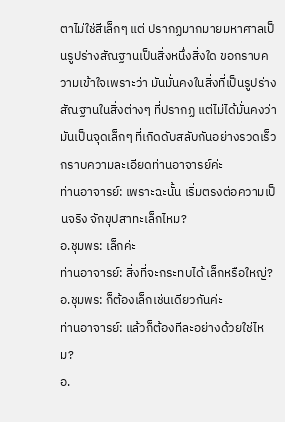ตาไม่ใช่สีเล็กๆ แต่ ปรากฏมากมายมหาศาลเป็นรูปร่างสัณฐานเป็นสิ่งหนึ่งสิ่งใด ขอกราบความเข้าใจเพราะว่า มันมั่นคงในสิ่งที่เป็นรูปร่างสัณฐานในสิ่งต่างๆ ที่ปรากฏ แต่ไม่ได้มั่นคงว่า มันเป็นจุดเล็กๆ ที่เกิดดับสลับกันอย่างรวดเร็ว กราบความละเอียดท่านอาจารย์ค่ะ
ท่านอาจารย์: เพราะฉะนั้น เริ่มตรงต่อความเป็นจริง จักขุปสาทะเล็กไหม?
อ.ชุมพร: เล็กค่ะ
ท่านอาจารย์: สิ่งที่จะกระทบได้ เล็กหรือใหญ่?
อ.ชุมพร: ก็ต้องเล็กเช่นเดียวกันค่ะ
ท่านอาจารย์: แล้วก็ต้องทีละอย่างด้วยใช่ไหม?
อ.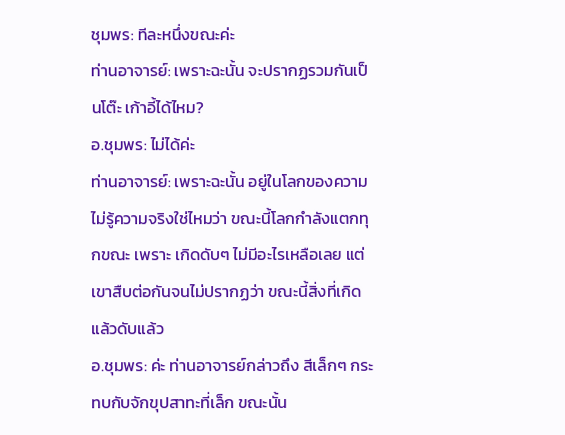ชุมพร: ทีละหนึ่งขณะค่ะ
ท่านอาจารย์: เพราะฉะนั้น จะปรากฏรวมกันเป็นโต๊ะ เก้าอี้ได้ไหม?
อ.ชุมพร: ไม่ได้ค่ะ
ท่านอาจารย์: เพราะฉะนั้น อยู่ในโลกของความไม่รู้ความจริงใช่ไหมว่า ขณะนี้โลกกำลังแตกทุกขณะ เพราะ เกิดดับๆ ไม่มีอะไรเหลือเลย แต่เขาสืบต่อกันจนไม่ปรากฏว่า ขณะนี้สิ่งที่เกิดแล้วดับแล้ว
อ.ชุมพร: ค่ะ ท่านอาจารย์กล่าวถึง สีเล็กๆ กระทบกับจักขุปสาทะที่เล็ก ขณะนั้น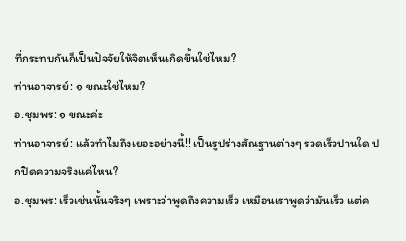ที่กระทบกันก็เป็นปัจจัยให้จิตเห็นเกิดขึ้นใช่ไหม?
ท่านอาจารย์: ๑ ขณะใช่ไหม?
อ.ชุมพร: ๑ ขณะค่ะ
ท่านอาจารย์: แล้วทำไมถึงเยอะอย่างนี้!! เป็นรูปร่างสัณฐานต่างๆ รวดเร็วปานใด ปกปิดความจริงแค่ไหน?
อ.ชุมพร: เร็วเช่นนั้นจริงๆ เพราะว่าพูดถึงความเร็ว เหมือนเราพูดว่ามันเร็ว แต่ค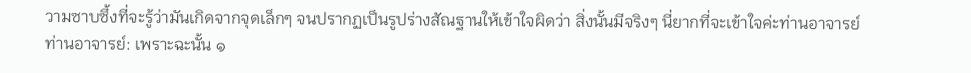วามซาบซึ้งที่จะรู้ว่ามันเกิดจากจุดเล็กๆ จนปรากฏเป็นรูปร่างสัณฐานให้เข้าใจผิดว่า สิ่งนั้นมีจริงๆ นี่ยากที่จะเข้าใจค่ะท่านอาจารย์
ท่านอาจารย์: เพราะฉะนั้น ๑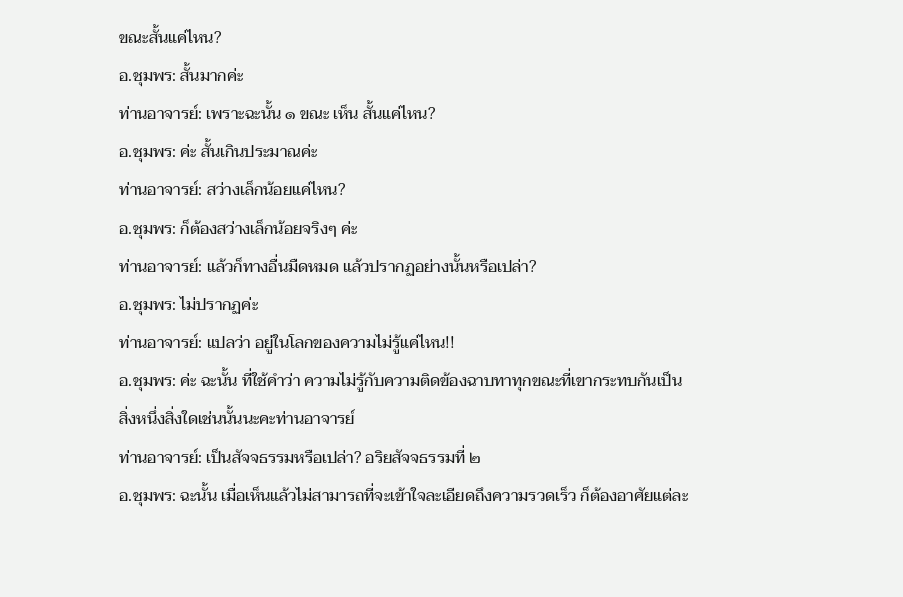ขณะสั้นแค่ไหน?
อ.ชุมพร: สั้นมากค่ะ
ท่านอาจารย์: เพราะฉะนั้น ๑ ขณะ เห็น สั้นแค่ไหน?
อ.ชุมพร: ค่ะ สั้นเกินประมาณค่ะ
ท่านอาจารย์: สว่างเล็กน้อยแค่ไหน?
อ.ชุมพร: ก็ต้องสว่างเล็กน้อยจริงๆ ค่ะ
ท่านอาจารย์: แล้วก็ทางอื่นมืดหมด แล้วปรากฏอย่างนั้นหรือเปล่า?
อ.ชุมพร: ไม่ปรากฏค่ะ
ท่านอาจารย์: แปลว่า อยู่ในโลกของความไม่รู้แค่ไหน!!
อ.ชุมพร: ค่ะ ฉะนั้น ที่ใช้คำว่า ความไม่รู้กับความติดข้องฉาบทาทุกขณะที่เขากระทบกันเป็นสิ่งหนึ่งสิ่งใดเช่นนั้นนะคะท่านอาจารย์
ท่านอาจารย์: เป็นสัจจธรรมหรือเปล่า? อริยสัจจธรรมที่ ๒
อ.ชุมพร: ฉะนั้น เมื่อเห็นแล้วไม่สามารถที่จะเข้าใจละเอียดถึงความรวดเร็ว ก็ต้องอาศัยแต่ละ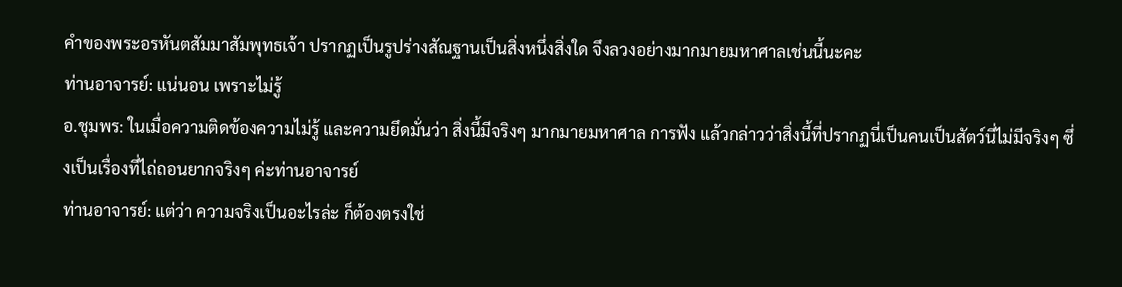คำของพระอรหันตสัมมาสัมพุทธเจ้า ปรากฏเป็นรูปร่างสัณฐานเป็นสิ่งหนึ่งสิ่งใด จึงลวงอย่างมากมายมหาศาลเช่นนี้นะคะ
ท่านอาจารย์: แน่นอน เพราะไม่รู้
อ.ชุมพร: ในเมื่อความติดข้องความไม่รู้ และความยึดมั่นว่า สิ่งนี้มีจริงๆ มากมายมหาศาล การฟัง แล้วกล่าวว่าสิ่งนี้ที่ปรากฏนี่เป็นคนเป็นสัตว์นี่ไม่มีจริงๆ ซึ่งเป็นเรื่องที่ไถ่ถอนยากจริงๆ ค่ะท่านอาจารย์
ท่านอาจารย์: แต่ว่า ความจริงเป็นอะไรล่ะ ก็ต้องตรงใช่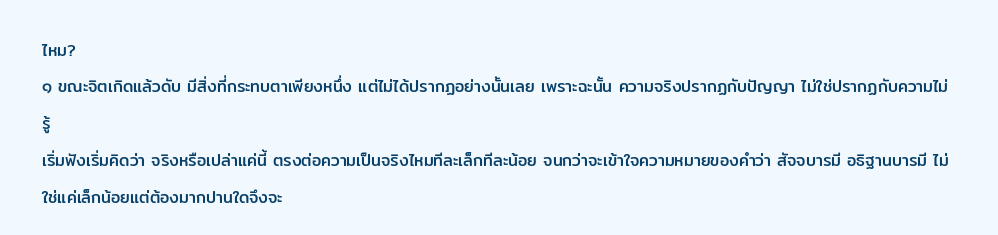ไหม?
๑ ขณะจิตเกิดแล้วดับ มีสิ่งที่กระทบตาเพียงหนึ่ง แต่ไม่ได้ปรากฏอย่างนั้นเลย เพราะฉะนั้น ความจริงปรากฏกับปัญญา ไม่ใช่ปรากฏกับความไม่รู้
เริ่มฟังเริ่มคิดว่า จริงหรือเปล่าแค่นี้ ตรงต่อความเป็นจริงไหมทีละเล็กทีละน้อย จนกว่าจะเข้าใจความหมายของคำว่า สัจจบารมี อธิฐานบารมี ไม่ใช่แค่เล็กน้อยแต่ต้องมากปานใดจึงจะ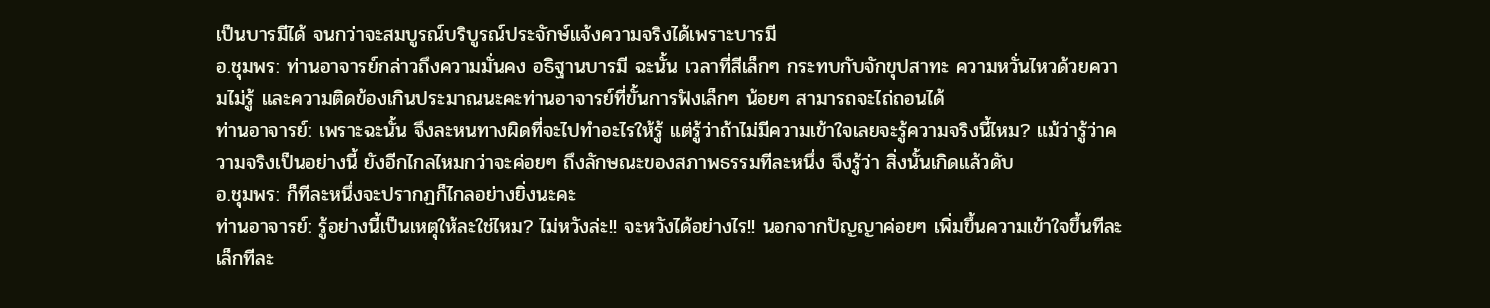เป็นบารมีได้ จนกว่าจะสมบูรณ์บริบูรณ์ประจักษ์แจ้งความจริงได้เพราะบารมี
อ.ชุมพร: ท่านอาจารย์กล่าวถึงความมั่นคง อธิฐานบารมี ฉะนั้น เวลาที่สีเล็กๆ กระทบกับจักขุปสาทะ ความหวั่นไหวด้วยความไม่รู้ และความติดข้องเกินประมาณนะคะท่านอาจารย์ที่ขั้นการฟังเล็กๆ น้อยๆ สามารถจะไถ่ถอนได้
ท่านอาจารย์: เพราะฉะนั้น จึงละหนทางผิดที่จะไปทำอะไรให้รู้ แต่รู้ว่าถ้าไม่มีความเข้าใจเลยจะรู้ความจริงนี้ไหม? แม้ว่ารู้ว่าความจริงเป็นอย่างนี้ ยังอีกไกลไหมกว่าจะค่อยๆ ถึงลักษณะของสภาพธรรมทีละหนึ่ง จึงรู้ว่า สิ่งนั้นเกิดแล้วดับ
อ.ชุมพร: ก็ทีละหนึ่งจะปรากฏก็ไกลอย่างยิ่งนะคะ
ท่านอาจารย์: รู้อย่างนี้เป็นเหตุให้ละใช่ไหม? ไม่หวังล่ะ!! จะหวังได้อย่างไร!! นอกจากปัญญาค่อยๆ เพิ่มขึ้นความเข้าใจขึ้นทีละเล็กทีละ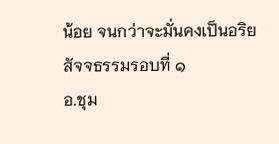น้อย จนกว่าจะมั่นคงเป็นอริยสัจจธรรมรอบที่ ๑
อ.ชุม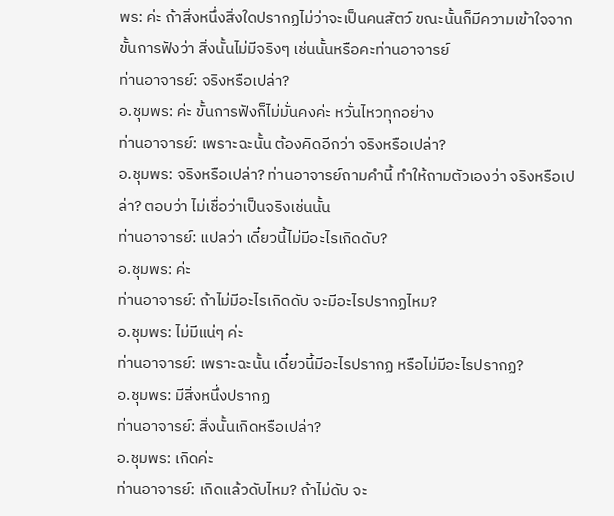พร: ค่ะ ถ้าสิ่งหนึ่งสิ่งใดปรากฏไม่ว่าจะเป็นคนสัตว์ ขณะนั้นก็มีความเข้าใจจากขั้นการฟังว่า สิ่งนั้นไม่มีจริงๆ เช่นนั้นหรือคะท่านอาจารย์
ท่านอาจารย์: จริงหรือเปล่า?
อ.ชุมพร: ค่ะ ขั้นการฟังก็ไม่มั่นคงค่ะ หวั่นไหวทุกอย่าง
ท่านอาจารย์: เพราะฉะนั้น ต้องคิดอีกว่า จริงหรือเปล่า?
อ.ชุมพร: จริงหรือเปล่า? ท่านอาจารย์ถามคำนี้ ทำให้ถามตัวเองว่า จริงหรือเปล่า? ตอบว่า ไม่เชื่อว่าเป็นจริงเช่นนั้น
ท่านอาจารย์: แปลว่า เดี๋ยวนี้ไม่มีอะไรเกิดดับ?
อ.ชุมพร: ค่ะ
ท่านอาจารย์: ถ้าไม่มีอะไรเกิดดับ จะมีอะไรปรากฏไหม?
อ.ชุมพร: ไม่มีแน่ๆ ค่ะ
ท่านอาจารย์: เพราะฉะนั้น เดี๋ยวนี้มีอะไรปรากฏ หรือไม่มีอะไรปรากฏ?
อ.ชุมพร: มีสิ่งหนึ่งปรากฏ
ท่านอาจารย์: สิ่งนั้นเกิดหรือเปล่า?
อ.ชุมพร: เกิดค่ะ
ท่านอาจารย์: เกิดแล้วดับไหม? ถ้าไม่ดับ จะ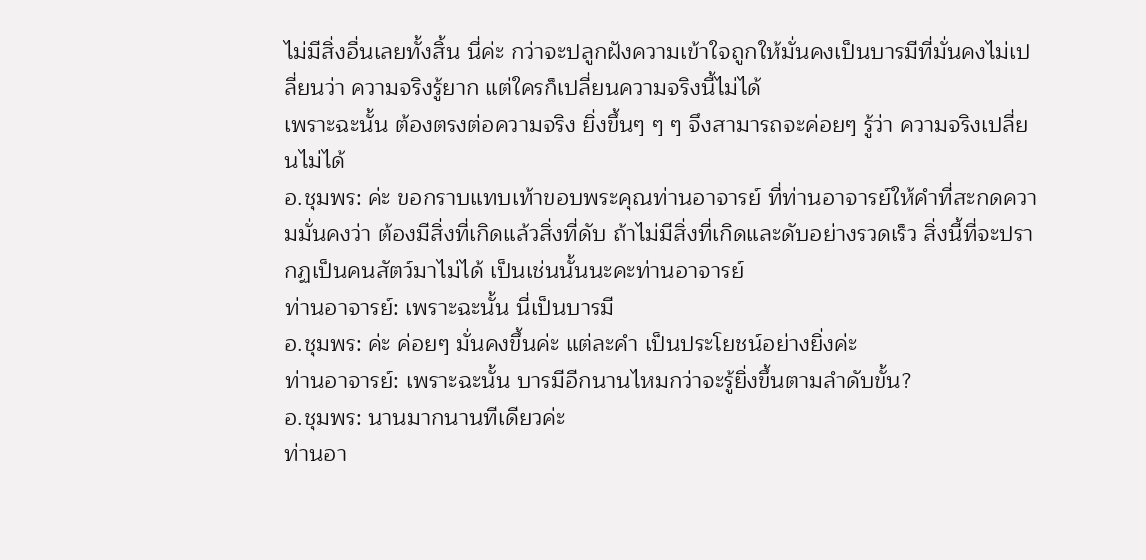ไม่มีสิ่งอื่นเลยทั้งสิ้น นี่ค่ะ กว่าจะปลูกฝังความเข้าใจถูกให้มั่นคงเป็นบารมีที่มั่นคงไม่เปลี่ยนว่า ความจริงรู้ยาก แต่ใครก็เปลี่ยนความจริงนี้ไม่ได้
เพราะฉะนั้น ต้องตรงต่อความจริง ยิ่งขึ้นๆ ๆ ๆ จึงสามารถจะค่อยๆ รู้ว่า ความจริงเปลี่ยนไม่ได้
อ.ชุมพร: ค่ะ ขอกราบแทบเท้าขอบพระคุณท่านอาจารย์ ที่ท่านอาจารย์ให้คำที่สะกดความมั่นคงว่า ต้องมีสิ่งที่เกิดแล้วสิ่งที่ดับ ถ้าไม่มีสิ่งที่เกิดและดับอย่างรวดเร็ว สิ่งนี้ที่จะปรากฏเป็นคนสัตว์มาไม่ได้ เป็นเช่นนั้นนะคะท่านอาจารย์
ท่านอาจารย์: เพราะฉะนั้น นี่เป็นบารมี
อ.ชุมพร: ค่ะ ค่อยๆ มั่นคงขึ้นค่ะ แต่ละคำ เป็นประโยชน์อย่างยิ่งค่ะ
ท่านอาจารย์: เพราะฉะนั้น บารมีอีกนานไหมกว่าจะรู้ยิ่งขึ้นตามลำดับขั้น?
อ.ชุมพร: นานมากนานทีเดียวค่ะ
ท่านอา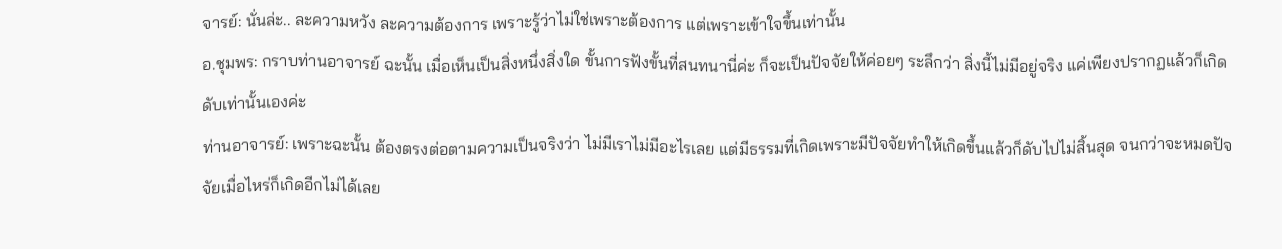จารย์: นั่นล่ะ.. ละความหวัง ละความต้องการ เพราะรู้ว่าไม่ใช่เพราะต้องการ แต่เพราะเข้าใจขึ้นเท่านั้น
อ.ชุมพร: กราบท่านอาจารย์ ฉะนั้น เมื่อเห็นเป็นสิ่งหนึ่งสิ่งใด ขั้นการฟังขั้นที่สนทนานี่ค่ะ ก็จะเป็นปัจจัยให้ค่อยๆ ระลึกว่า สิ่งนี้ไม่มีอยู่จริง แค่เพียงปรากฏแล้วก็เกิดดับเท่านั้นเองค่ะ
ท่านอาจารย์: เพราะฉะนั้น ต้องตรงต่อตามความเป็นจริงว่า ไม่มีเราไม่มีอะไรเลย แต่มีธรรมที่เกิดเพราะมีปัจจัยทำให้เกิดขึ้นแล้วก็ดับไปไม่สิ้นสุด จนกว่าจะหมดปัจจัยเมื่อไหร่ก็เกิดอีกไม่ได้เลย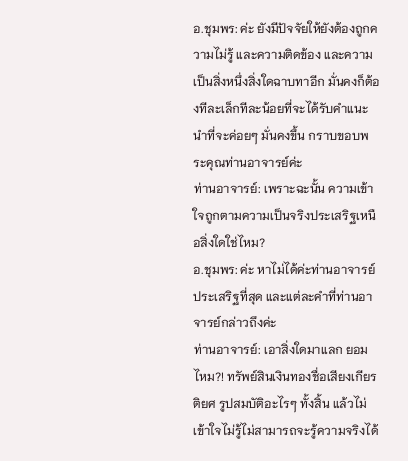อ.ชุมพร: ค่ะ ยังมีปัจจัยให้ยังต้องถูกความไม่รู้ และความติดข้อง และความเป็นสิ่งหนึ่งสิ่งใดฉาบทาอีก มั่นคงก็ต้องทีละเล็กทีละน้อยที่จะได้รับคำแนะนำที่จะค่อยๆ มั่นคงขึ้น กราบขอบพระคุณท่านอาจารย์ค่ะ
ท่านอาจารย์: เพราะฉะนั้น ความเข้าใจถูกตามความเป็นจริงประเสริฐเหนือสิ่งใดใช่ไหม?
อ.ชุมพร: ค่ะ หาไม่ได้ค่ะท่านอาจารย์ ประเสริฐที่สุด และแต่ละคำที่ท่านอาจารย์กล่าวถึงค่ะ
ท่านอาจารย์: เอาสิ่งใดมาแลก ยอมไหม?! ทรัพย์สินเงินทองชื่อเสียงเกียรติยศ รูปสมบัติอะไรๆ ทั้งสิ้น แล้วไม่เข้าใจไม่รู้ไม่สามารถจะรู้ความจริงได้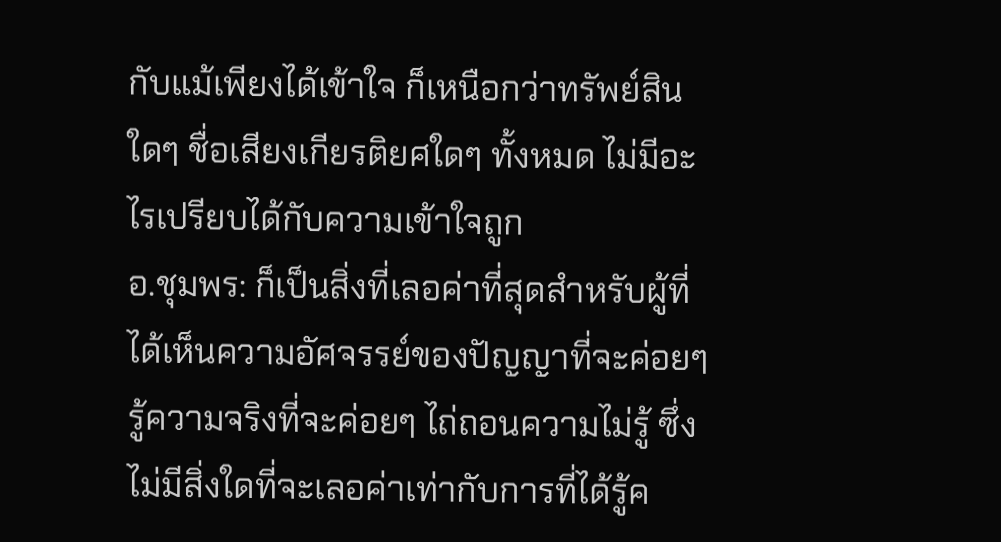กับแม้เพียงได้เข้าใจ ก็เหนือกว่าทรัพย์สินใดๆ ชื่อเสียงเกียรติยศใดๆ ทั้งหมด ไม่มีอะไรเปรียบได้กับความเข้าใจถูก
อ.ชุมพร: ก็เป็นสิ่งที่เลอค่าที่สุดสำหรับผู้ที่ได้เห็นความอัศจรรย์ของปัญญาที่จะค่อยๆ รู้ความจริงที่จะค่อยๆ ไถ่ถอนความไม่รู้ ซึ่งไม่มีสิ่งใดที่จะเลอค่าเท่ากับการที่ได้รู้ค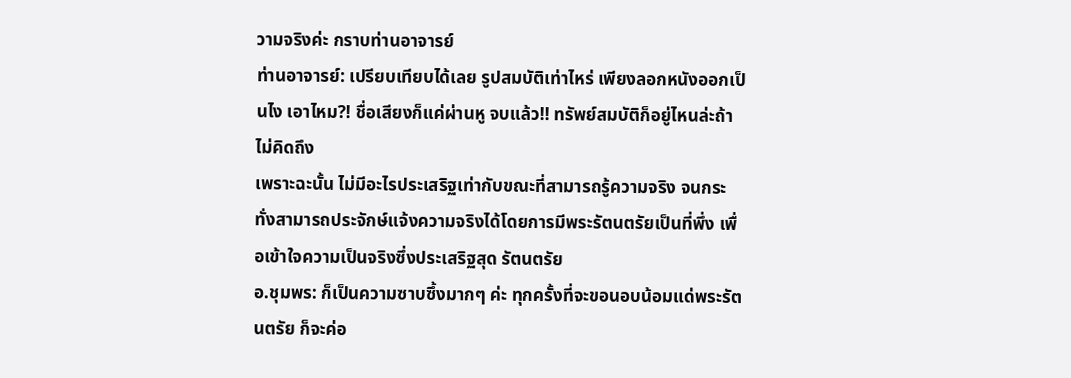วามจริงค่ะ กราบท่านอาจารย์
ท่านอาจารย์: เปรียบเทียบได้เลย รูปสมบัติเท่าไหร่ เพียงลอกหนังออกเป็นไง เอาไหม?! ชื่อเสียงก็แค่ผ่านหู จบแล้ว!! ทรัพย์สมบัติก็อยู่ไหนล่ะถ้าไม่คิดถึง
เพราะฉะนั้น ไม่มีอะไรประเสริฐเท่ากับขณะที่สามารถรู้ความจริง จนกระทั่งสามารถประจักษ์แจ้งความจริงได้โดยการมีพระรัตนตรัยเป็นที่พึ่ง เพื่อเข้าใจความเป็นจริงซึ่งประเสริฐสุด รัตนตรัย
อ.ชุมพร: ก็เป็นความซาบซึ้งมากๆ ค่ะ ทุกครั้งที่จะขอนอบน้อมแด่พระรัตนตรัย ก็จะค่อ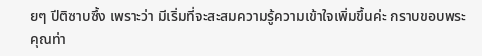ยๆ ปีติซาบซึ้ง เพราะว่า มีเริ่มที่จะสะสมความรู้ความเข้าใจเพิ่มขึ้นค่ะ กราบขอบพระคุณท่า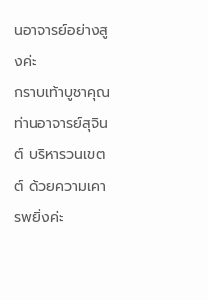นอาจารย์อย่างสูงค่ะ
กราบเท้าบูชาคุณท่านอาจารย์สุจินต์ บริหารวนเขตต์ ด้วยความเคารพยิ่งค่ะ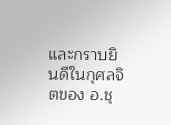และกราบยินดีในกุศลจิตของ อ.ชุ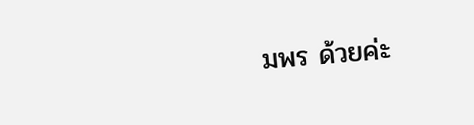มพร ด้วยค่ะ